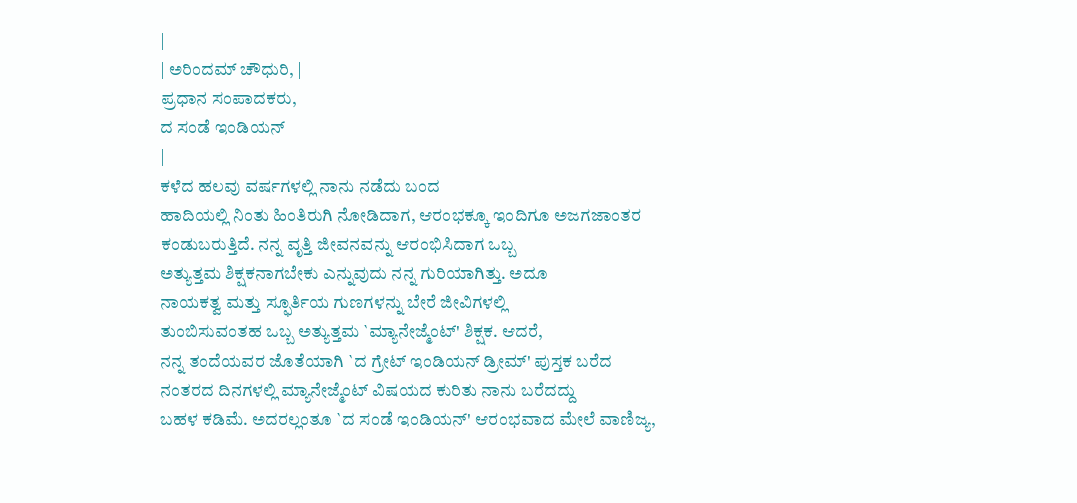|
| ಅರಿಂದಮ್ ಚೌಧುರಿ, |
ಪ್ರಧಾನ ಸಂಪಾದಕರು,
ದ ಸಂಡೆ ಇಂಡಿಯನ್
|
ಕಳೆದ ಹಲವು ವರ್ಷಗಳಲ್ಲಿ ನಾನು ನಡೆದು ಬಂದ
ಹಾದಿಯಲ್ಲಿ ನಿಂತು ಹಿಂತಿರುಗಿ ನೋಡಿದಾಗ, ಆರಂಭಕ್ಕೂ ಇಂದಿಗೂ ಅಜಗಜಾಂತರ
ಕಂಡುಬರುತ್ತಿದೆ. ನನ್ನ ವೃತ್ತಿ ಜೀವನವನ್ನು ಆರಂಭಿಸಿದಾಗ ಒಬ್ಬ
ಅತ್ಯುತ್ತಮ ಶಿಕ್ಷಕನಾಗಬೇಕು ಎನ್ನುವುದು ನನ್ನ ಗುರಿಯಾಗಿತ್ತು. ಅದೂ
ನಾಯಕತ್ವ ಮತ್ತು ಸ್ಫೂರ್ತಿಯ ಗುಣಗಳನ್ನು ಬೇರೆ ಜೀವಿಗಳಲ್ಲಿ
ತುಂಬಿಸುವಂತಹ ಒಬ್ಬ ಅತ್ಯುತ್ತಮ `ಮ್ಯಾನೇಜ್ಮೆಂಟ್' ಶಿಕ್ಷಕ. ಆದರೆ,
ನನ್ನ ತಂದೆಯವರ ಜೊತೆಯಾಗಿ `ದ ಗ್ರೇಟ್ ಇಂಡಿಯನ್ ಡ್ರೀಮ್' ಪುಸ್ತಕ ಬರೆದ
ನಂತರದ ದಿನಗಳಲ್ಲಿ ಮ್ಯಾನೇಜ್ಮೆಂಟ್ ವಿಷಯದ ಕುರಿತು ನಾನು ಬರೆದದ್ದು
ಬಹಳ ಕಡಿಮೆ. ಅದರಲ್ಲಂತೂ `ದ ಸಂಡೆ ಇಂಡಿಯನ್' ಆರಂಭವಾದ ಮೇಲೆ ವಾಣಿಜ್ಯ,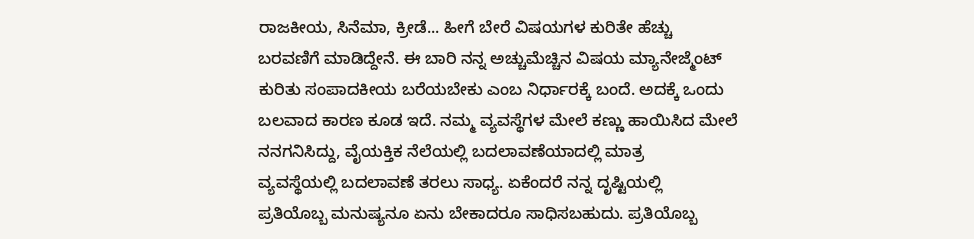ರಾಜಕೀಯ, ಸಿನೆಮಾ, ಕ್ರೀಡೆ... ಹೀಗೆ ಬೇರೆ ವಿಷಯಗಳ ಕುರಿತೇ ಹೆಚ್ಚು
ಬರವಣಿಗೆ ಮಾಡಿದ್ದೇನೆ. ಈ ಬಾರಿ ನನ್ನ ಅಚ್ಚುಮೆಚ್ಚಿನ ವಿಷಯ ಮ್ಯಾನೇಜ್ಮೆಂಟ್
ಕುರಿತು ಸಂಪಾದಕೀಯ ಬರೆಯಬೇಕು ಎಂಬ ನಿರ್ಧಾರಕ್ಕೆ ಬಂದೆ. ಅದಕ್ಕೆ ಒಂದು
ಬಲವಾದ ಕಾರಣ ಕೂಡ ಇದೆ. ನಮ್ಮ ವ್ಯವಸ್ಥೆಗಳ ಮೇಲೆ ಕಣ್ಣು ಹಾಯಿಸಿದ ಮೇಲೆ
ನನಗನಿಸಿದ್ದು, ವೈಯಕ್ತಿಕ ನೆಲೆಯಲ್ಲಿ ಬದಲಾವಣೆಯಾದಲ್ಲಿ ಮಾತ್ರ
ವ್ಯವಸ್ಥೆಯಲ್ಲಿ ಬದಲಾವಣೆ ತರಲು ಸಾಧ್ಯ. ಏಕೆಂದರೆ ನನ್ನ ದೃಷ್ಟಿಯಲ್ಲಿ
ಪ್ರತಿಯೊಬ್ಬ ಮನುಷ್ಯನೂ ಏನು ಬೇಕಾದರೂ ಸಾಧಿಸಬಹುದು. ಪ್ರತಿಯೊಬ್ಬ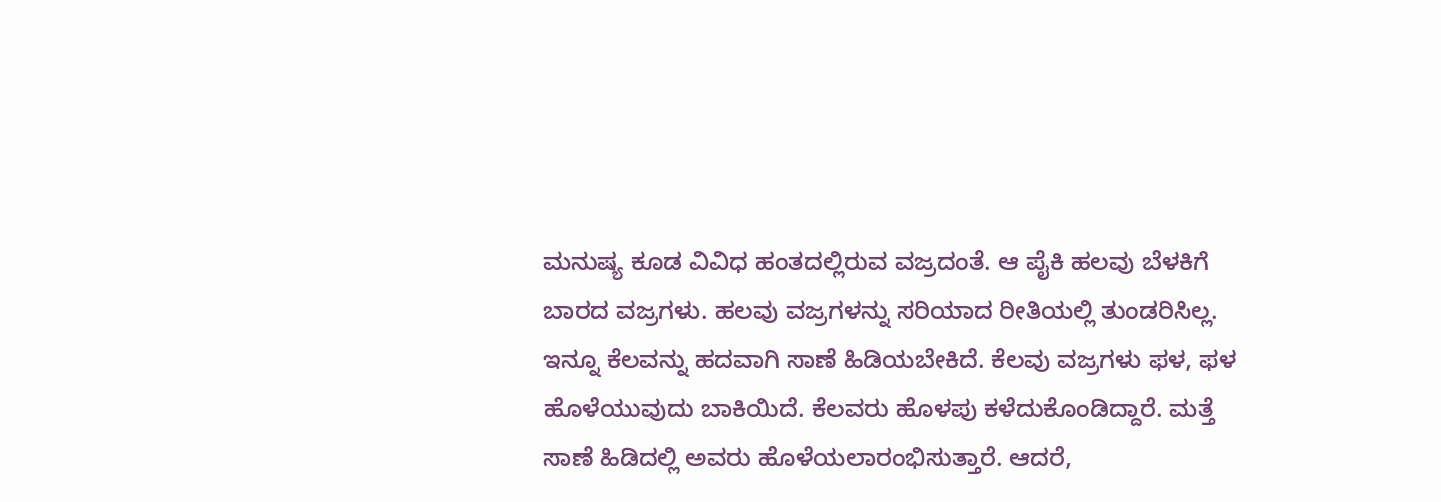ಮನುಷ್ಯ ಕೂಡ ವಿವಿಧ ಹಂತದಲ್ಲಿರುವ ವಜ್ರದಂತೆ. ಆ ಪೈಕಿ ಹಲವು ಬೆಳಕಿಗೆ
ಬಾರದ ವಜ್ರಗಳು. ಹಲವು ವಜ್ರಗಳನ್ನು ಸರಿಯಾದ ರೀತಿಯಲ್ಲಿ ತುಂಡರಿಸಿಲ್ಲ.
ಇನ್ನೂ ಕೆಲವನ್ನು ಹದವಾಗಿ ಸಾಣೆ ಹಿಡಿಯಬೇಕಿದೆ. ಕೆಲವು ವಜ್ರಗಳು ಫಳ, ಫಳ
ಹೊಳೆಯುವುದು ಬಾಕಿಯಿದೆ. ಕೆಲವರು ಹೊಳಪು ಕಳೆದುಕೊಂಡಿದ್ದಾರೆ. ಮತ್ತೆ
ಸಾಣೆ ಹಿಡಿದಲ್ಲಿ ಅವರು ಹೊಳೆಯಲಾರಂಭಿಸುತ್ತಾರೆ. ಆದರೆ,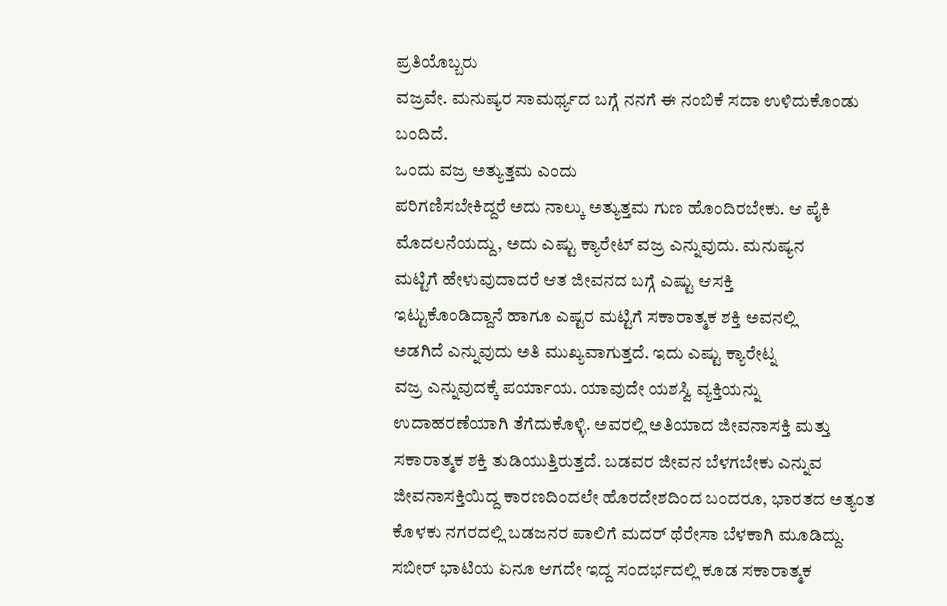ಪ್ರತಿಯೊಬ್ಬರು
ವಜ್ರವೇ. ಮನುಷ್ಯರ ಸಾಮರ್ಥ್ಯದ ಬಗ್ಗೆ ನನಗೆ ಈ ನಂಬಿಕೆ ಸದಾ ಉಳಿದುಕೊಂಡು
ಬಂದಿದೆ.
ಒಂದು ವಜ್ರ ಅತ್ಯುತ್ತಮ ಎಂದು
ಪರಿಗಣಿಸಬೇಕಿದ್ದರೆ ಅದು ನಾಲ್ಕು ಅತ್ಯುತ್ತಮ ಗುಣ ಹೊಂದಿರಬೇಕು. ಆ ಪೈಕಿ
ಮೊದಲನೆಯದ್ದು, ಅದು ಎಷ್ಟು ಕ್ಯಾರೇಟ್ ವಜ್ರ ಎನ್ನುವುದು. ಮನುಷ್ಯನ
ಮಟ್ಟಿಗೆ ಹೇಳುವುದಾದರೆ ಆತ ಜೀವನದ ಬಗ್ಗೆ ಎಷ್ಟು ಆಸಕ್ತಿ
ಇಟ್ಟುಕೊಂಡಿದ್ದಾನೆ ಹಾಗೂ ಎಷ್ಟರ ಮಟ್ಟಿಗೆ ಸಕಾರಾತ್ಮಕ ಶಕ್ತಿ ಅವನಲ್ಲಿ
ಅಡಗಿದೆ ಎನ್ನುವುದು ಅತಿ ಮುಖ್ಯವಾಗುತ್ತದೆ. ಇದು ಎಷ್ಟು ಕ್ಯಾರೇಟ್ನ
ವಜ್ರ ಎನ್ನುವುದಕ್ಕೆ ಪರ್ಯಾಯ. ಯಾವುದೇ ಯಶಸ್ವಿ ವ್ಯಕ್ತಿಯನ್ನು
ಉದಾಹರಣೆಯಾಗಿ ತೆಗೆದುಕೊಳ್ಳಿ. ಅವರಲ್ಲಿ ಅತಿಯಾದ ಜೀವನಾಸಕ್ತಿ ಮತ್ತು
ಸಕಾರಾತ್ಮಕ ಶಕ್ತಿ ತುಡಿಯುತ್ತಿರುತ್ತದೆ. ಬಡವರ ಜೀವನ ಬೆಳಗಬೇಕು ಎನ್ನುವ
ಜೀವನಾಸಕ್ತಿಯಿದ್ದ ಕಾರಣದಿಂದಲೇ ಹೊರದೇಶದಿಂದ ಬಂದರೂ, ಭಾರತದ ಅತ್ಯಂತ
ಕೊಳಕು ನಗರದಲ್ಲಿ ಬಡಜನರ ಪಾಲಿಗೆ ಮದರ್ ಥೆರೇಸಾ ಬೆಳಕಾಗಿ ಮೂಡಿದ್ದು.
ಸಬೀರ್ ಭಾಟಿಯ ಏನೂ ಆಗದೇ ಇದ್ದ ಸಂದರ್ಭದಲ್ಲಿ ಕೂಡ ಸಕಾರಾತ್ಮಕ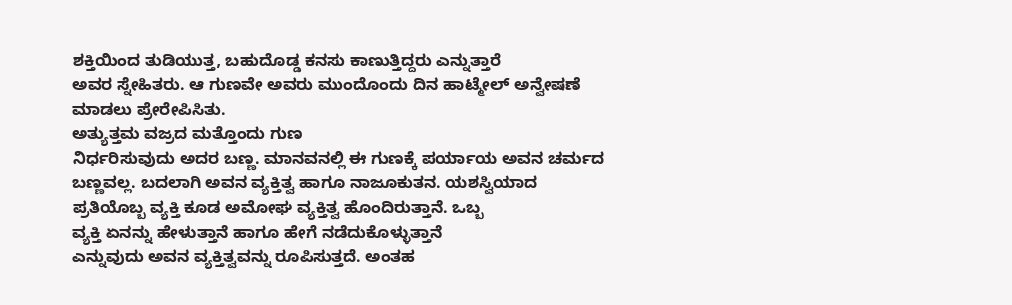ಶಕ್ತಿಯಿಂದ ತುಡಿಯುತ್ತ, ಬಹುದೊಡ್ಡ ಕನಸು ಕಾಣುತ್ತಿದ್ದರು ಎನ್ನುತ್ತಾರೆ
ಅವರ ಸ್ನೇಹಿತರು. ಆ ಗುಣವೇ ಅವರು ಮುಂದೊಂದು ದಿನ ಹಾಟ್ಮೇಲ್ ಅನ್ವೇಷಣೆ
ಮಾಡಲು ಪ್ರೇರೇಪಿಸಿತು.
ಅತ್ಯುತ್ತಮ ವಜ್ರದ ಮತ್ತೊಂದು ಗುಣ
ನಿರ್ಧರಿಸುವುದು ಅದರ ಬಣ್ಣ. ಮಾನವನಲ್ಲಿ ಈ ಗುಣಕ್ಕೆ ಪರ್ಯಾಯ ಅವನ ಚರ್ಮದ
ಬಣ್ಣವಲ್ಲ. ಬದಲಾಗಿ ಅವನ ವ್ಯಕ್ತಿತ್ವ ಹಾಗೂ ನಾಜೂಕುತನ. ಯಶಸ್ವಿಯಾದ
ಪ್ರತಿಯೊಬ್ಬ ವ್ಯಕ್ತಿ ಕೂಡ ಅಮೋಘ ವ್ಯಕ್ತಿತ್ವ ಹೊಂದಿರುತ್ತಾನೆ. ಒಬ್ಬ
ವ್ಯಕ್ತಿ ಏನನ್ನು ಹೇಳುತ್ತಾನೆ ಹಾಗೂ ಹೇಗೆ ನಡೆದುಕೊಳ್ಳುತ್ತಾನೆ
ಎನ್ನುವುದು ಅವನ ವ್ಯಕ್ತಿತ್ವವನ್ನು ರೂಪಿಸುತ್ತದೆ. ಅಂತಹ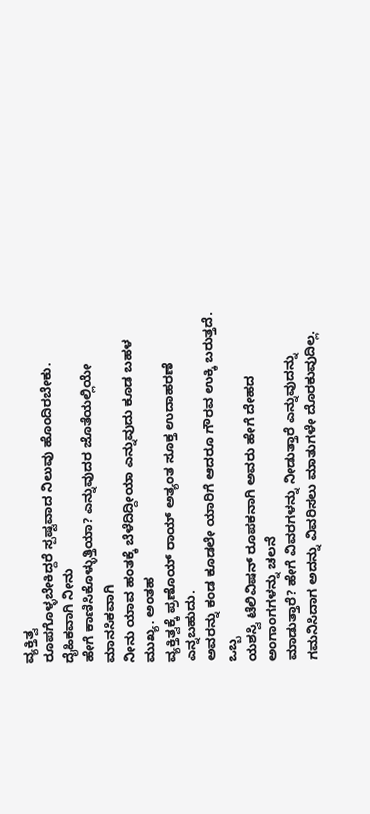ವ್ಯಕ್ತಿತ್ವ
ರೂಪಗೊಳ್ಳಬೇಕಿದ್ದರೆ ಸ್ಪಷ್ಟವಾದ ನಿಲುವು ಹೊಂದಿರಬೇಕು. ದೈಹಿಕವಾಗಿ ನೀನು
ಹೇಗೆ ಕಾಣಿಸಿಕೊಳ್ಳುತ್ತಿಯಾ? ಎನ್ನುವುದರ ಜೊತೆಯಲ್ಲಿಯೇ ಮಾನಸಿಕವಾಗಿ
ನೀನು ಯಾವ ಹಂತಕ್ಕೆ ಬೆಳೆದಿದ್ದೀಯಾ ಎನ್ನುವುದು ಕೂಡ ಬಹಳ ಮುಖ್ಯ. ಅಂತಹ
ವ್ಯಕ್ತಿತ್ವಕ್ಕೆ ಪ್ರಣೊಯ್ ರಾಯ್ ಅತ್ಯಂತ ಸೂಕ್ತ ಉದಾಹರಣೆ ಎನ್ನಬಹುದು.
ಅವರನ್ನು ಕಂಡ ಕೂಡಲೇ ಯಾರಿಗೆ ಆದರೂ ಗೌರವ ಉಕ್ಕಿ ಬರುತ್ತದೆ. ಒಬ್ಬ
ಯಶಸ್ವಿ ಟೆಲಿವಿಷನ್ ರೂಪಕನಾಗಿ ಅವರು ಹೇಗೆ ದೇಹದ ಅಂಗಾಂಗಗಳನ್ನು ಚಲನೆ
ಮಾಡುತ್ತಾರೆ? ಹೇಗೆ ವಿವರಗಳನ್ನು ನೀಡುತ್ತಾರೆ ಎನ್ನುವುದನ್ನು
ಗಮನಿಸಿದಾಗ ಅದನ್ನು ವಿವರಿಸಲು ಮಾತುಗಳೇ ದೊರಕುವುದಿಲ್ಲ.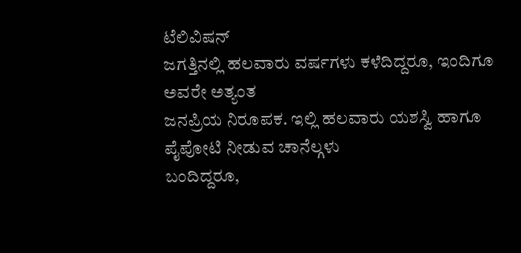ಟೆಲಿವಿಷನ್
ಜಗತ್ತಿನಲ್ಲಿ ಹಲವಾರು ವರ್ಷಗಳು ಕಳೆದಿದ್ದರೂ, ಇಂದಿಗೂ ಅವರೇ ಅತ್ಯಂತ
ಜನಪ್ರಿಯ ನಿರೂಪಕ. ಇಲ್ಲಿ ಹಲವಾರು ಯಶಸ್ವಿ ಹಾಗೂ ಪೈಪೋಟಿ ನೀಡುವ ಚಾನೆಲ್ಗಳು
ಬಂದಿದ್ದರೂ,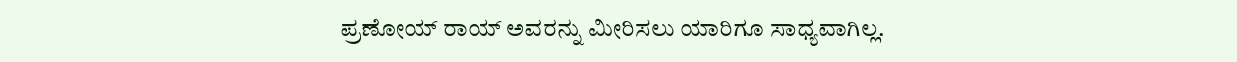ಪ್ರಣೋಯ್ ರಾಯ್ ಅವರನ್ನು ಮೀರಿಸಲು ಯಾರಿಗೂ ಸಾಧ್ಯವಾಗಿಲ್ಲ.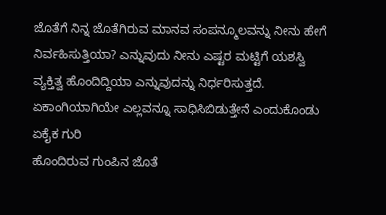ಜೊತೆಗೆ ನಿನ್ನ ಜೊತೆಗಿರುವ ಮಾನವ ಸಂಪನ್ಮೂಲವನ್ನು ನೀನು ಹೇಗೆ
ನಿರ್ವಹಿಸುತ್ತಿಯಾ? ಎನ್ನುವುದು ನೀನು ಎಷ್ಟರ ಮಟ್ಟಿಗೆ ಯಶಸ್ವಿ
ವ್ಯಕ್ತಿತ್ವ ಹೊಂದಿದ್ದಿಯಾ ಎನ್ನುವುದನ್ನು ನಿರ್ಧರಿಸುತ್ತದೆ.
ಏಕಾಂಗಿಯಾಗಿಯೇ ಎಲ್ಲವನ್ನೂ ಸಾಧಿಸಿಬಿಡುತ್ತೇನೆ ಎಂದುಕೊಂಡು ಏಕೈಕ ಗುರಿ
ಹೊಂದಿರುವ ಗುಂಪಿನ ಜೊತೆ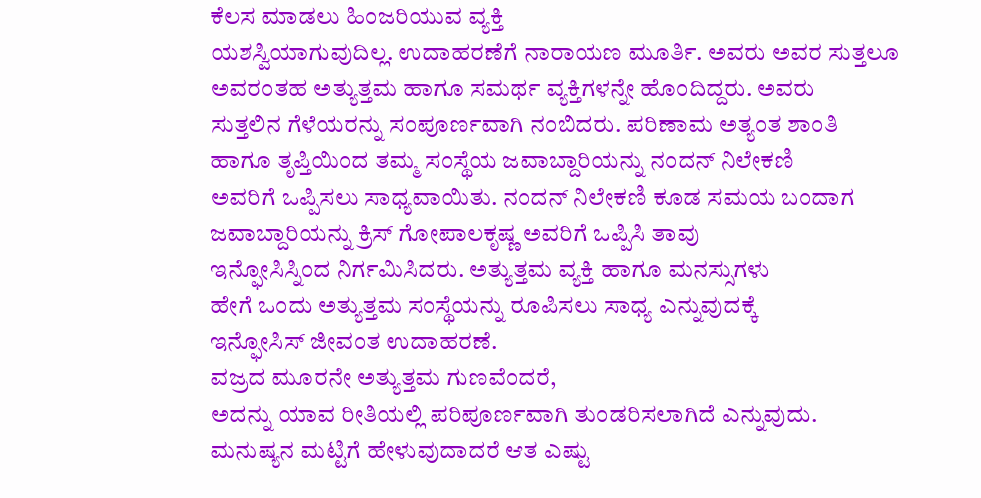ಕೆಲಸ ಮಾಡಲು ಹಿಂಜರಿಯುವ ವ್ಯಕ್ತಿ
ಯಶಸ್ವಿಯಾಗುವುದಿಲ್ಲ. ಉದಾಹರಣೆಗೆ ನಾರಾಯಣ ಮೂರ್ತಿ. ಅವರು ಅವರ ಸುತ್ತಲೂ
ಅವರಂತಹ ಅತ್ಯುತ್ತಮ ಹಾಗೂ ಸಮರ್ಥ ವ್ಯಕ್ತಿಗಳನ್ನೇ ಹೊಂದಿದ್ದರು. ಅವರು
ಸುತ್ತಲಿನ ಗೆಳೆಯರನ್ನು ಸಂಪೂರ್ಣವಾಗಿ ನಂಬಿದರು. ಪರಿಣಾಮ ಅತ್ಯಂತ ಶಾಂತಿ
ಹಾಗೂ ತೃಪ್ತಿಯಿಂದ ತಮ್ಮ ಸಂಸ್ಥೆಯ ಜವಾಬ್ದಾರಿಯನ್ನು ನಂದನ್ ನಿಲೇಕಣಿ
ಅವರಿಗೆ ಒಪ್ಪಿಸಲು ಸಾಧ್ಯವಾಯಿತು. ನಂದನ್ ನಿಲೇಕಣಿ ಕೂಡ ಸಮಯ ಬಂದಾಗ
ಜವಾಬ್ದಾರಿಯನ್ನು ಕ್ರಿಸ್ ಗೋಪಾಲಕೃಷ್ಣ ಅವರಿಗೆ ಒಪ್ಪಿಸಿ ತಾವು
ಇನ್ಫೋಸಿಸ್ನಿಂದ ನಿರ್ಗಮಿಸಿದರು. ಅತ್ಯುತ್ತಮ ವ್ಯಕ್ತಿ ಹಾಗೂ ಮನಸ್ಸುಗಳು
ಹೇಗೆ ಒಂದು ಅತ್ಯುತ್ತಮ ಸಂಸ್ಥೆಯನ್ನು ರೂಪಿಸಲು ಸಾಧ್ಯ ಎನ್ನುವುದಕ್ಕೆ
ಇನ್ಫೋಸಿಸ್ ಜೀವಂತ ಉದಾಹರಣೆ.
ವಜ್ರದ ಮೂರನೇ ಅತ್ಯುತ್ತಮ ಗುಣವೆಂದರೆ,
ಅದನ್ನು ಯಾವ ರೀತಿಯಲ್ಲಿ ಪರಿಪೂರ್ಣವಾಗಿ ತುಂಡರಿಸಲಾಗಿದೆ ಎನ್ನುವುದು.
ಮನುಷ್ಯನ ಮಟ್ಟಿಗೆ ಹೇಳುವುದಾದರೆ ಆತ ಎಷ್ಟು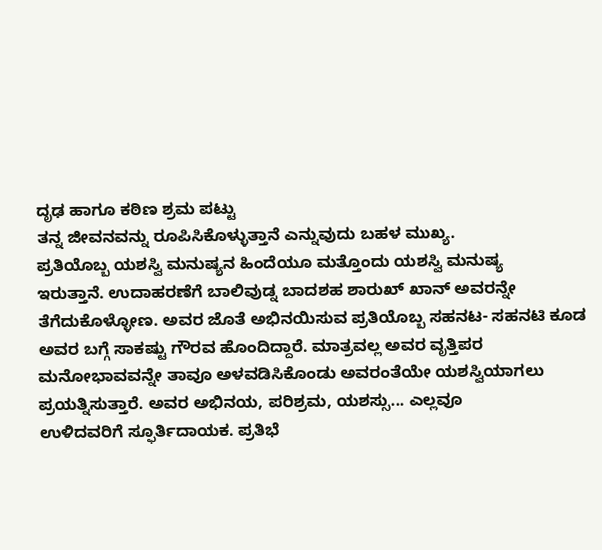ದೃಢ ಹಾಗೂ ಕಠಿಣ ಶ್ರಮ ಪಟ್ಟು
ತನ್ನ ಜೀವನವನ್ನು ರೂಪಿಸಿಕೊಳ್ಳುತ್ತಾನೆ ಎನ್ನುವುದು ಬಹಳ ಮುಖ್ಯ.
ಪ್ರತಿಯೊಬ್ಬ ಯಶಸ್ವಿ ಮನುಷ್ಯನ ಹಿಂದೆಯೂ ಮತ್ತೊಂದು ಯಶಸ್ವಿ ಮನುಷ್ಯ
ಇರುತ್ತಾನೆ. ಉದಾಹರಣೆಗೆ ಬಾಲಿವುಡ್ನ ಬಾದಶಹ ಶಾರುಖ್ ಖಾನ್ ಅವರನ್ನೇ
ತೆಗೆದುಕೊಳ್ಳೋಣ. ಅವರ ಜೊತೆ ಅಭಿನಯಿಸುವ ಪ್ರತಿಯೊಬ್ಬ ಸಹನಟ- ಸಹನಟಿ ಕೂಡ
ಅವರ ಬಗ್ಗೆ ಸಾಕಷ್ಟು ಗೌರವ ಹೊಂದಿದ್ದಾರೆ. ಮಾತ್ರವಲ್ಲ ಅವರ ವೃತ್ತಿಪರ
ಮನೋಭಾವವನ್ನೇ ತಾವೂ ಅಳವಡಿಸಿಕೊಂಡು ಅವರಂತೆಯೇ ಯಶಸ್ವಿಯಾಗಲು
ಪ್ರಯತ್ನಿಸುತ್ತಾರೆ. ಅವರ ಅಭಿನಯ, ಪರಿಶ್ರಮ, ಯಶಸ್ಸು... ಎಲ್ಲವೂ
ಉಳಿದವರಿಗೆ ಸ್ಫೂರ್ತಿದಾಯಕ. ಪ್ರತಿಭೆ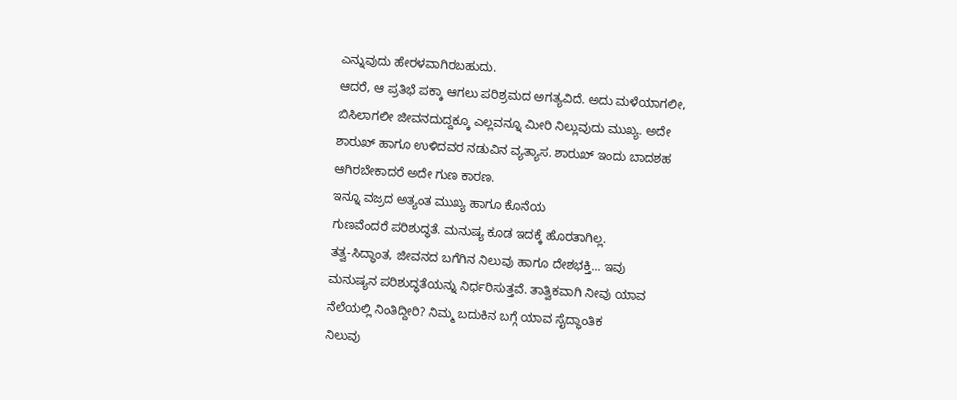ಎನ್ನುವುದು ಹೇರಳವಾಗಿರಬಹುದು.
ಆದರೆ, ಆ ಪ್ರತಿಭೆ ಪಕ್ಕಾ ಆಗಲು ಪರಿಶ್ರಮದ ಅಗತ್ಯವಿದೆ. ಅದು ಮಳೆಯಾಗಲೀ,
ಬಿಸಿಲಾಗಲೀ ಜೀವನದುದ್ದಕ್ಕೂ ಎಲ್ಲವನ್ನೂ ಮೀರಿ ನಿಲ್ಲುವುದು ಮುಖ್ಯ. ಅದೇ
ಶಾರುಖ್ ಹಾಗೂ ಉಳಿದವರ ನಡುವಿನ ವ್ಯತ್ಯಾಸ. ಶಾರುಖ್ ಇಂದು ಬಾದಶಹ
ಆಗಿರಬೇಕಾದರೆ ಅದೇ ಗುಣ ಕಾರಣ.
ಇನ್ನೂ ವಜ್ರದ ಅತ್ಯಂತ ಮುಖ್ಯ ಹಾಗೂ ಕೊನೆಯ
ಗುಣವೆಂದರೆ ಪರಿಶುದ್ಧತೆ. ಮನುಷ್ಯ ಕೂಡ ಇದಕ್ಕೆ ಹೊರತಾಗಿಲ್ಲ.
ತತ್ವ-ಸಿದ್ಧಾಂತ, ಜೀವನದ ಬಗೆಗಿನ ನಿಲುವು ಹಾಗೂ ದೇಶಭಕ್ತಿ... ಇವು
ಮನುಷ್ಯನ ಪರಿಶುದ್ಧತೆಯನ್ನು ನಿರ್ಧರಿಸುತ್ತವೆ. ತಾತ್ವಿಕವಾಗಿ ನೀವು ಯಾವ
ನೆಲೆಯಲ್ಲಿ ನಿಂತಿದ್ದೀರಿ? ನಿಮ್ಮ ಬದುಕಿನ ಬಗ್ಗೆ ಯಾವ ಸೈದ್ಧಾಂತಿಕ
ನಿಲುವು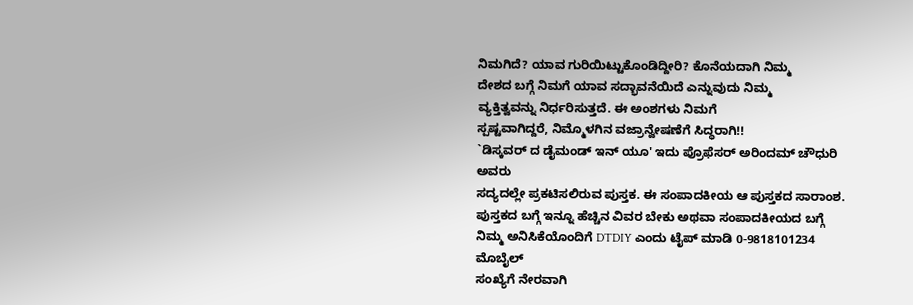ನಿಮಗಿದೆ? ಯಾವ ಗುರಿಯಿಟ್ಟುಕೊಂಡಿದ್ದೀರಿ? ಕೊನೆಯದಾಗಿ ನಿಮ್ಮ
ದೇಶದ ಬಗ್ಗೆ ನಿಮಗೆ ಯಾವ ಸದ್ಭಾವನೆಯಿದೆ ಎನ್ನುವುದು ನಿಮ್ಮ
ವ್ಯಕ್ತಿತ್ವವನ್ನು ನಿರ್ಧರಿಸುತ್ತದೆ. ಈ ಅಂಶಗಳು ನಿಮಗೆ
ಸ್ಪಷ್ಟವಾಗಿದ್ದರೆ, ನಿಮ್ಮೊಳಗಿನ ವಜ್ರಾನ್ವೇಷಣೆಗೆ ಸಿದ್ಧರಾಗಿ!!
`ಡಿಸ್ಕವರ್ ದ ಡೈಮಂಡ್ ಇನ್ ಯೂ' ಇದು ಪ್ರೊಫೆಸರ್ ಅರಿಂದಮ್ ಚೌಧುರಿ ಅವರು
ಸದ್ಯದಲ್ಲೇ ಪ್ರಕಟಿಸಲಿರುವ ಪುಸ್ತಕ. ಈ ಸಂಪಾದಕೀಯ ಆ ಪುಸ್ತಕದ ಸಾರಾಂಶ.
ಪುಸ್ತಕದ ಬಗ್ಗೆ ಇನ್ನೂ ಹೆಚ್ಚಿನ ವಿವರ ಬೇಕು ಅಥವಾ ಸಂಪಾದಕೀಯದ ಬಗ್ಗೆ
ನಿಮ್ಮ ಅನಿಸಿಕೆಯೊಂದಿಗೆ DTDIY ಎಂದು ಟೈಪ್ ಮಾಡಿ 0-9818101234 ಮೊಬೈಲ್
ಸಂಖ್ಯೆಗೆ ನೇರವಾಗಿ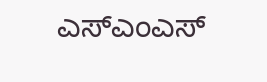ಎಸ್ಎಂಎಸ್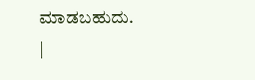ಮಾಡಬಹುದು.
|